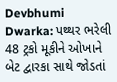Devbhumi Dwarka: પથ્થર ભરેલી 48 ટ્રકો મૂકીને ઓખાને બેટ દ્વારકા સાથે જોડતાં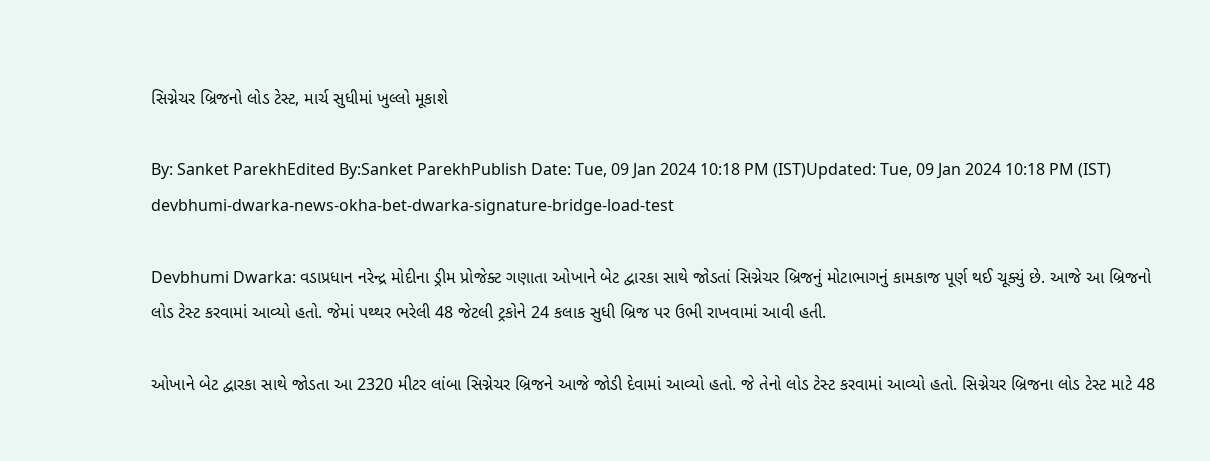સિગ્નેચર બ્રિજનો લોડ ટેસ્ટ, માર્ચ સુધીમાં ખુલ્લો મૂકાશે

By: Sanket ParekhEdited By:Sanket ParekhPublish Date: Tue, 09 Jan 2024 10:18 PM (IST)Updated: Tue, 09 Jan 2024 10:18 PM (IST)
devbhumi-dwarka-news-okha-bet-dwarka-signature-bridge-load-test

Devbhumi Dwarka: વડાપ્રધાન નરેન્દ્ર મોદીના ડ્રીમ પ્રોજેક્ટ ગણાતા ઓખાને બેટ દ્વારકા સાથે જોડતાં સિગ્નેચર બ્રિજનું મોટાભાગનું કામકાજ પૂર્ણ થઈ ચૂક્યું છે. આજે આ બ્રિજનો લોડ ટેસ્ટ કરવામાં આવ્યો હતો. જેમાં પથ્થર ભરેલી 48 જેટલી ટ્રકોને 24 કલાક સુધી બ્રિજ પર ઉભી રાખવામાં આવી હતી.

ઓખાને બેટ દ્વારકા સાથે જોડતા આ 2320 મીટર લાંબા સિગ્નેચર બ્રિજને આજે જોડી દેવામાં આવ્યો હતો. જે તેનો લોડ ટેસ્ટ કરવામાં આવ્યો હતો. સિગ્નેચર બ્રિજના લોડ ટેસ્ટ માટે 48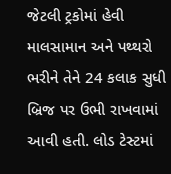જેટલી ટ્રકોમાં હેવી માલસામાન અને પથ્થરો ભરીને તેને 24 કલાક સુધી બ્રિજ પર ઉભી રાખવામાં આવી હતી. લોડ ટેસ્ટમાં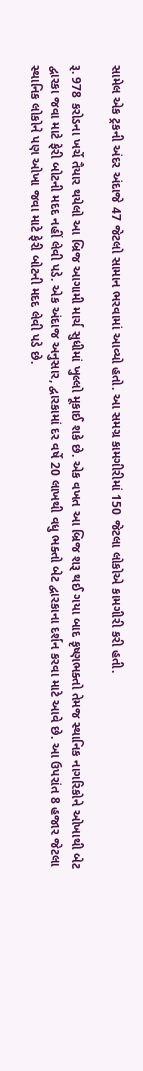સામેલ એક ટ્રકની અંદર અંદાજે 47 જેટલો સામાન ભરવામાં આવ્યો હતો. આ સમગ્ર કામગીરીમાં 150 જેટલા લોકોએ કામગીરી કરી હતી.

રૂ. 978 કરોડના ખર્ચે તૈયાર થયેલો આ બ્રિજ આગામી માર્ચ સુધીમાં ખુલ્લો મૂકાઈ શકે છે. એક વખત આ બ્રિજ શરૂ થઈ ગયા બાદ કૃષ્ણભક્તો તેમજ સ્થાનિક નાગરિકોને ઓખાથી બેટ દ્વારકા જવા માટે ફેરી બોટની મદદ નહીં લેવી પડે. એક અંદાજ અનુસાર, દ્વારકામાં દર વર્ષે 20 લાખથી વધુ ભક્તો બેટ દ્વારકાના દર્શન કરવા માટે આવે છે. આ ઉપરાંત 8 હજાર જેટલા સ્થાનિક લોકોને પણ ઓખા જવા માટે ફેરી બોટની મદદ લેવી પડે છે.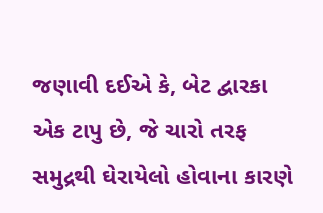જણાવી દઈએ કે, બેટ દ્વારકા એક ટાપુ છે, જે ચારો તરફ સમુદ્રથી ઘેરાયેલો હોવાના કારણે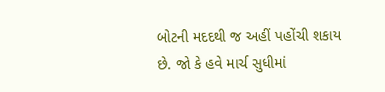બોટની મદદથી જ અહીં પહોંચી શકાય છે. જો કે હવે માર્ચ સુધીમાં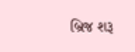બ્રિજ શરૂ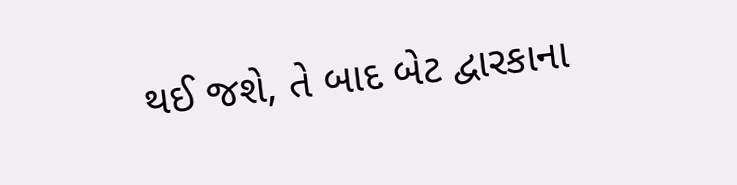થઈ જશે, તે બાદ બેટ દ્વારકાના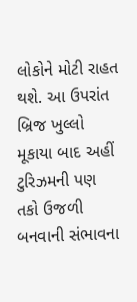લોકોને મોટી રાહત થશે. આ ઉપરાંત બ્રિજ ખુલ્લો મૂકાયા બાદ અહીં ટુરિઝમની પણ તકો ઉજળી બનવાની સંભાવના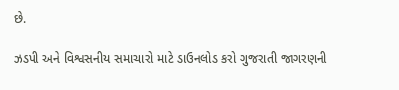છે.

ઝડપી અને વિશ્વસનીય સમાચારો માટે ડાઉનલોડ કરો ગુજરાતી જાગરણની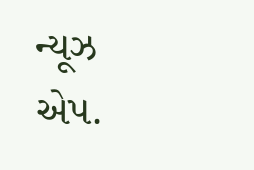ન્યૂઝ એપ.